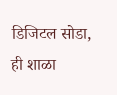डिजिटल सोडा, ही शाळा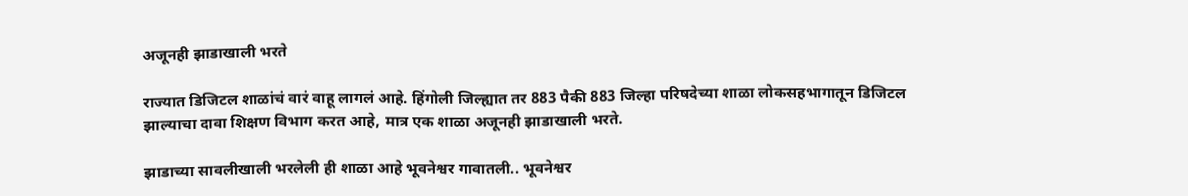अजूनही झाडाखाली भरते

राज्यात डिजिटल शाळांचं वारं वाहू लागलं आहे. हिंगोली जिल्ह्यात तर 883 पैकी 883 जिल्हा परिषदेच्या शाळा लोकसहभागातून डिजिटल झाल्याचा दावा शिक्षण विभाग करत आहे, मात्र एक शाळा अजूनही झाडाखाली भरते.

झाडाच्या सावलीखाली भरलेली ही शाळा आहे भूवनेश्वर गावातली.. भूवनेश्वर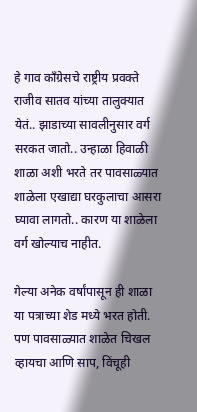हे गाव काँग्रेसचे राष्ट्रीय प्रवक्ते राजीव सातव यांच्या तालुक्यात येतं.. झाडाच्या सावलीनुसार वर्ग सरकत जातो.. उन्हाळा हिवाळी शाळा अशी भरते तर पावसाळ्यात शाळेला एखाद्या घरकुलाचा आसरा घ्यावा लागतो.. कारण या शाळेला वर्ग खोल्याच नाहीत.

गेल्या अनेक वर्षांपासून ही शाळा या पत्राच्या शेड मध्ये भरत होती. पण पावसाळ्यात शाळेत चिखल व्हायचा आणि साप, विंचूही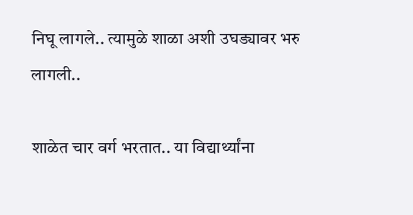निघू लागले.. त्यामुळे शाळा अशी उघड्यावर भरु लागली..

शाळेत चार वर्ग भरतात.. या विद्यार्थ्यांना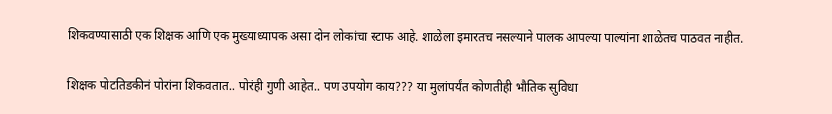शिकवण्यासाठी एक शिक्षक आणि एक मुख्याध्यापक असा दोन लोकांचा स्टाफ आहे. शाळेला इमारतच नसल्याने पालक आपल्या पाल्यांना शाळेतच पाठवत नाहीत.

शिक्षक पोटतिडकीनं पोरांना शिकवतात.. पोरंही गुणी आहेत.. पण उपयोग काय??? या मुलांपर्यंत कोणतीही भौतिक सुविधा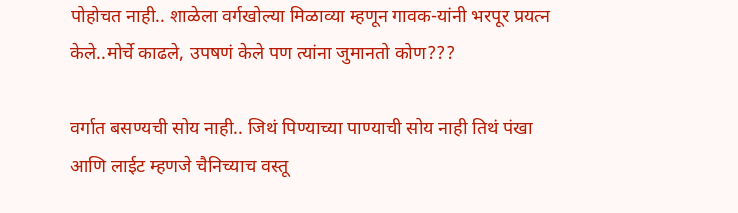पोहोचत नाही.. शाळेला वर्गखोल्या मिळाव्या म्हणून गावक-यांनी भरपूर प्रयत्न केले..मोर्चे काढले, उपषणं केले पण त्यांना जुमानतो कोण???

वर्गात बसण्यची सोय नाही.. जिथं पिण्याच्या पाण्याची सोय नाही तिथं पंखा आणि लाईट म्हणजे चैनिच्याच वस्तू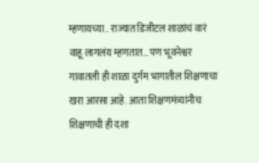म्हणायच्या.. राज्यात डिजीटल शाळांचं वारं वाहू लागलंय म्हणतात… पण भूवनेश्वर गावातली ही शाळा दुर्गम भागातील शिक्षणाचा खरा आरसा आहे. आता शिक्षणमंत्र्यांनीच शिक्षणाची ही दशा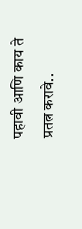पहावी आणि काय ते प्रतत्न करावे..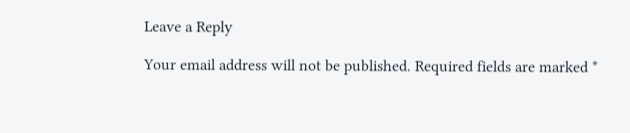Leave a Reply

Your email address will not be published. Required fields are marked *